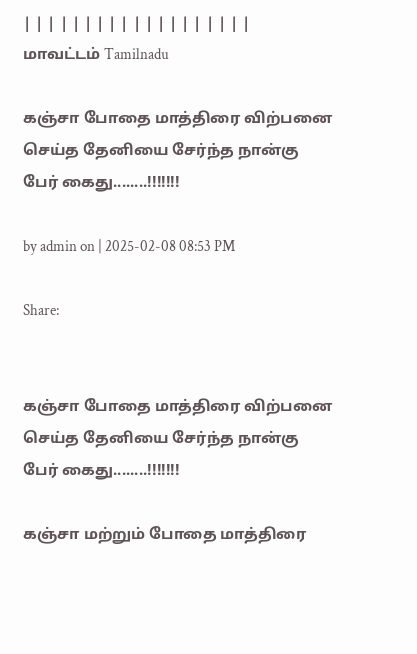| | | | | | | | | | | | | | | | | | |
மாவட்டம் Tamilnadu

கஞ்சா போதை மாத்திரை விற்பனை செய்த தேனியை சேர்ந்த நான்கு பேர் கைது........!!!!!!!

by admin on | 2025-02-08 08:53 PM

Share:


கஞ்சா போதை மாத்திரை விற்பனை செய்த தேனியை சேர்ந்த நான்கு பேர் கைது........!!!!!!!

கஞ்சா மற்றும் போதை மாத்திரை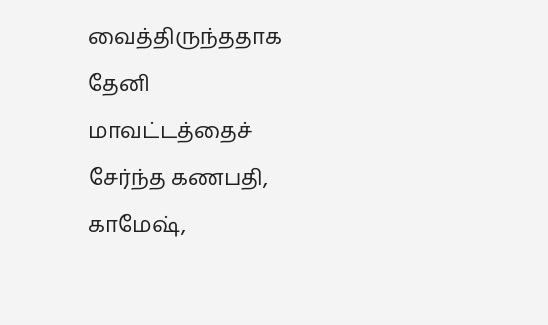வைத்திருந்ததாக தேனி மாவட்டத்தைச் சேர்ந்த கணபதி, காமேஷ்,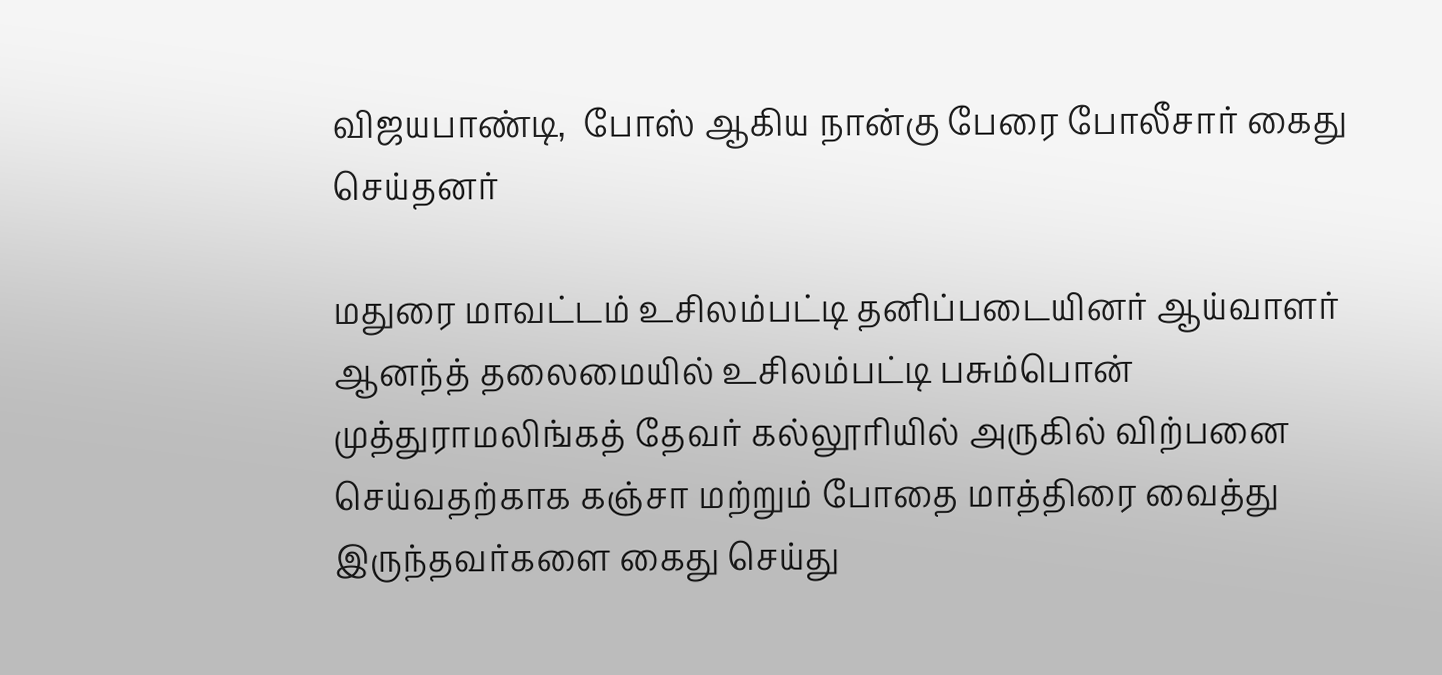விஜயபாண்டி,  போஸ் ஆகிய நான்கு பேரை போலீசார் கைது செய்தனர்

மதுரை மாவட்டம் உசிலம்பட்டி தனிப்படையினர் ஆய்வாளர் ஆனந்த் தலைமையில் உசிலம்பட்டி பசும்பொன் முத்துராமலிங்கத் தேவர் கல்லூரியில் அருகில் விற்பனை செய்வதற்காக கஞ்சா மற்றும் போதை மாத்திரை வைத்து   இருந்தவர்களை கைது செய்து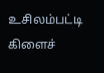உசிலம்பட்டி கிளைச்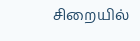சிறையில்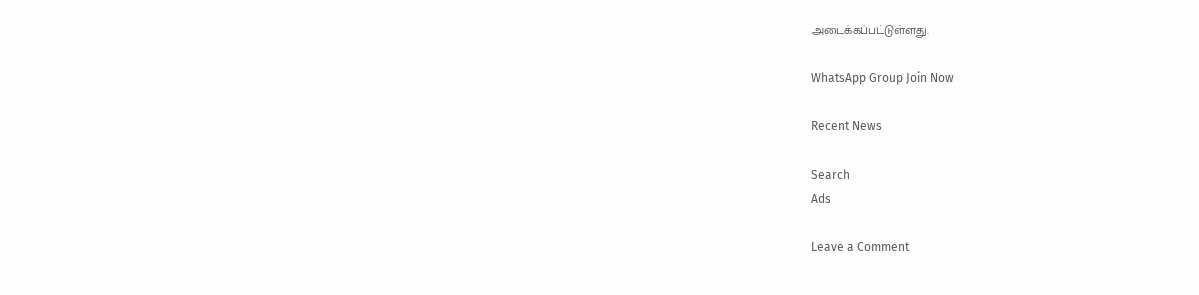அடைக்கப்பட்டுள்ளது.

WhatsApp Group Join Now

Recent News

Search
Ads

Leave a Comment